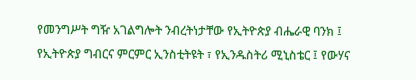የመንግሥት ግዥ አገልግሎት ንብረትነታቸው የኢትዮጵያ ብሔራዊ ባንክ ፤ የኢትዮጵያ ግብርና ምርምር ኢንስቲትዩት ፣ የኢንዱስትሪ ሚኒስቴር ፤ የውሃና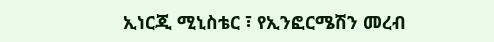ኢነርጂ ሚኒስቴር ፣ የኢንፎርሜሽን መረብ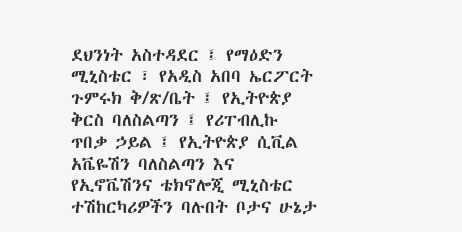ደህንነት አስተዳደር ፤ የማዕድን ሚኒስቴር ፣ የአዲስ አበባ ኤርፖርት ጉምሩክ ቅ/ጽ/ቤት ፤ የኢትዮጵያ ቅርስ ባለስልጣን ፤ የሪፐብሊኩ ጥበቃ ኃይል ፤ የኢትዮጵያ ሲቪል አቬዬሽን ባለስልጣን እና የኢኖቬሽንና ቴክኖሎጂ ሚኒስቴር ተሽከርካሪዎችን ባሉበት ቦታና ሁኔታ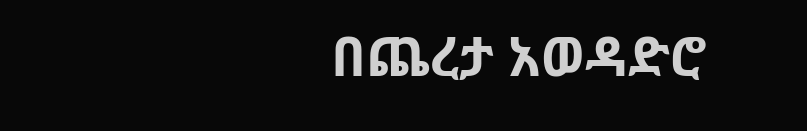በጨረታ አወዳድሮ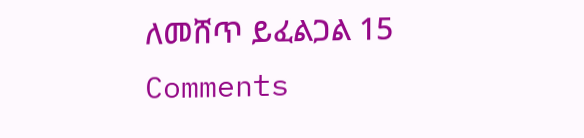ለመሸጥ ይፈልጋል 15 Comments